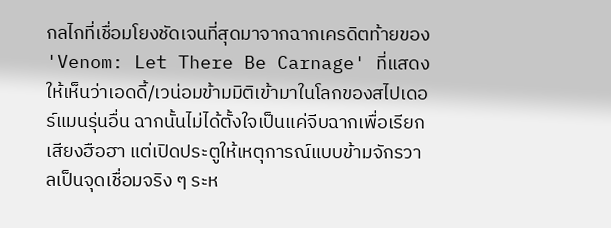กลไกที่เชื่อมโยงชัดเจนที่สุดมาจากฉากเครดิตท้ายของ 'Venom: Let There Be Carnage' ที่แสดงให้เห็นว่าเอดดี้/เวน่อมข้ามมิติเข้ามาในโลกของสไปเดอร์แมนรุ่นอื่น ฉากนั้นไม่ได้ตั้งใจเป็นแค่จีบฉากเพื่อเรียกเสียงฮือฮา แต่เปิดประตูให้เหตุการณ์แบบข้ามจักรวาลเป็นจุดเชื่อมจริง ๆ ระห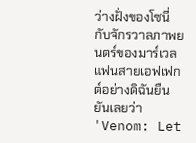ว่างฝั่งของโซนี่กับจักรวาลภาพยนตร์ของมาร์เวล
แฟนสายเอฟเฟกต์อย่างดิฉันยืนยันเลยว่า 'Venom: Let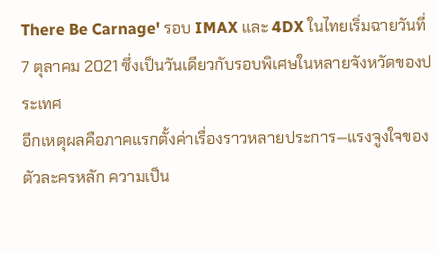There Be Carnage' รอบ IMAX และ 4DX ในไทยเริ่มฉายวันที่ 7 ตุลาคม 2021 ซึ่งเป็นวันเดียวกับรอบพิเศษในหลายจังหวัดของประเทศ
อีกเหตุผลคือภาคแรกตั้งค่าเรื่องราวหลายประการ—แรงจูงใจของตัวละครหลัก ความเป็น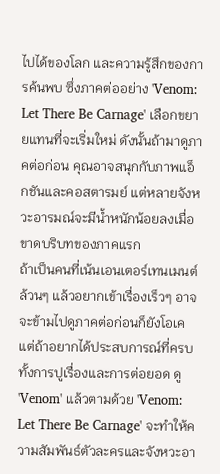ไปได้ของโลก และความรู้สึกของการค้นพบ ซึ่งภาคต่ออย่าง 'Venom: Let There Be Carnage' เลือกขยายแทนที่จะเริ่มใหม่ ดังนั้นถ้ามาดูภาคต่อก่อน คุณอาจสนุกกับภาพแอ็กชันและคอสตารมย์ แต่หลายจังหวะอารมณ์จะมีน้ำหนักน้อยลงเมื่อขาดบริบทของภาคแรก
ถ้าเป็นคนที่เน้นเอนเตอร์เทนเมนต์ล้วนๆ แล้วอยากเข้าเรื่องเร็วๆ อาจจะข้ามไปดูภาคต่อก่อนก็ยังโอเค แต่ถ้าอยากได้ประสบการณ์ที่ครบทั้งการปูเรื่องและการต่อยอด ดู 'Venom' แล้วตามด้วย 'Venom: Let There Be Carnage' จะทำให้ความสัมพันธ์ตัวละครและจังหวะอา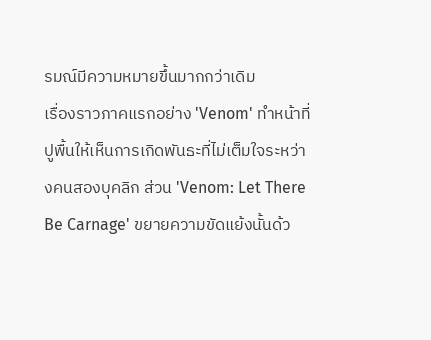รมณ์มีความหมายขึ้นมากกว่าเดิม
เรื่องราวภาคแรกอย่าง 'Venom' ทำหน้าที่ปูพื้นให้เห็นการเกิดพันธะที่ไม่เต็มใจระหว่างคนสองบุคลิก ส่วน 'Venom: Let There Be Carnage' ขยายความขัดแย้งนั้นด้ว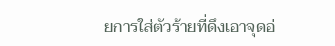ยการใส่ตัวร้ายที่ดึงเอาจุดอ่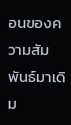อนของความสัมพันธ์มาเดิม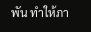พัน ทำให้ภา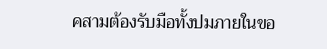คสามต้องรับมือทั้งปมภายในขอ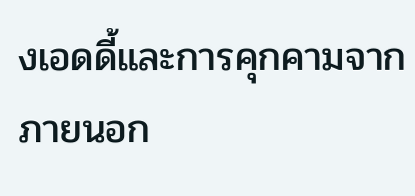งเอดดี้และการคุกคามจากภายนอก